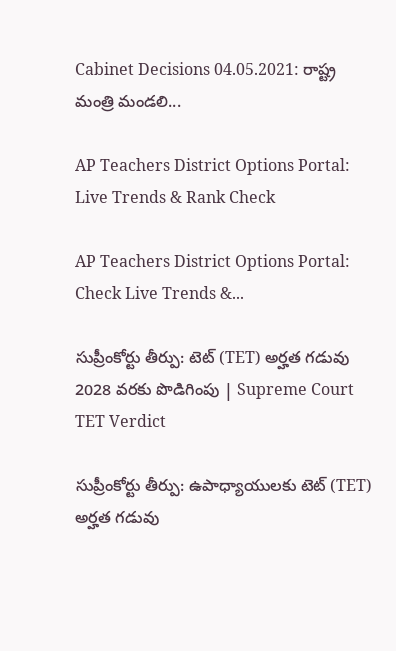Cabinet Decisions 04.05.2021: రాష్ట్ర మంత్రి మండలి...

AP Teachers District Options Portal: Live Trends & Rank Check

AP Teachers District Options Portal: Check Live Trends &...

సుప్రీంకోర్టు తీర్పు: టెట్ (TET) అర్హత గడువు 2028 వరకు పొడిగింపు | Supreme Court TET Verdict

సుప్రీంకోర్టు తీర్పు: ఉపాధ్యాయులకు టెట్ (TET) అర్హత గడువు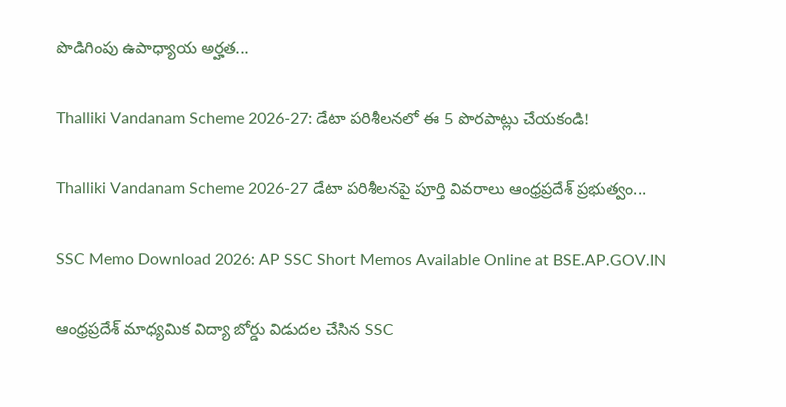పొడిగింపు ఉపాధ్యాయ అర్హత...

Thalliki Vandanam Scheme 2026-27: డేటా పరిశీలనలో ఈ 5 పొరపాట్లు చేయకండి!

Thalliki Vandanam Scheme 2026-27 డేటా పరిశీలనపై పూర్తి వివరాలు ఆంధ్రప్రదేశ్ ప్రభుత్వం...

SSC Memo Download 2026: AP SSC Short Memos Available Online at BSE.AP.GOV.IN

ఆంధ్రప్రదేశ్ మాధ్యమిక విద్యా బోర్డు విడుదల చేసిన SSC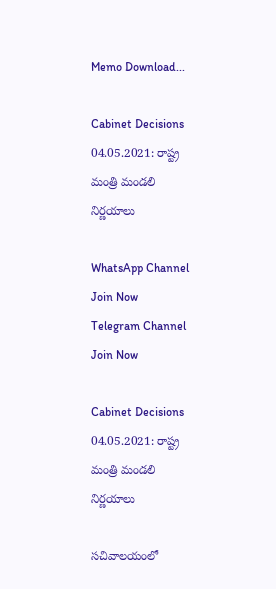Memo Download...

Cabinet Decisions 04.05.2021: రాష్ట్ర మంత్రి మండలి నిర్ణయాలు

WhatsApp Channel Join Now
Telegram Channel Join Now

Cabinet Decisions 04.05.2021: రాష్ట్ర మంత్రి మండలి నిర్ణయాలు

సచివాలయంలో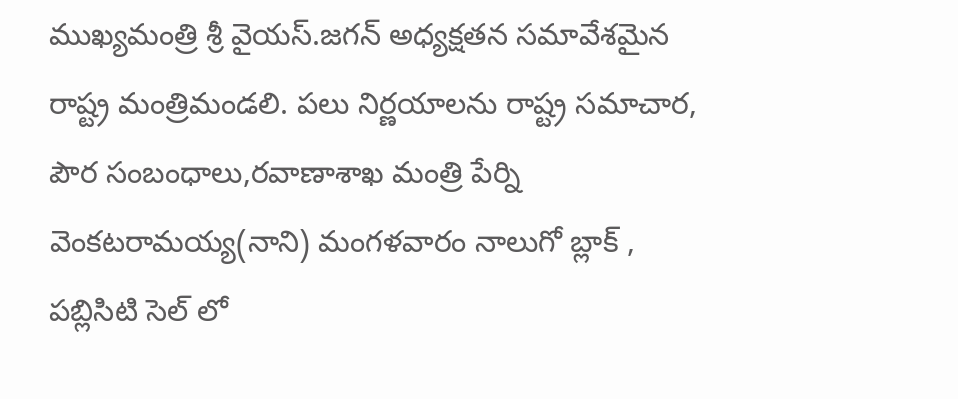ముఖ్యమంత్రి శ్రీ వైయస్‌.జగన్‌ అధ్యక్షతన సమావేశమైన రాష్ట్ర మంత్రిమండలి. పలు నిర్ణయాలను రాష్ట్ర సమాచార, పౌర సంబంధాలు,రవాణాశాఖ మంత్రి పేర్ని వెంకటరామయ్య(నాని) మంగళవారం నాలుగో బ్లాక్‌ , పబ్లిసిటి సెల్‌ లో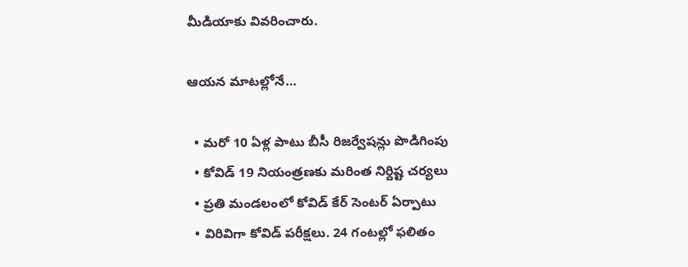మీడియాకు వివరించారు.

ఆయన మాటల్లోనే…

  • మరో 10 ఏళ్ల పాటు బీసీ రిజర్వేషన్లు పొడిగింపు
  • కోవిడ్‌ 19 నియంత్రణకు మరింత నిర్దిష్ట చర్యలు
  • ప్రతి మండలంలో కోవిడ్‌ కేర్‌ సెంటర్‌ ఏర్పాటు
  • విరివిగా కోవిడ్‌ పరీక్షలు. 24 గంటల్లో ఫలితం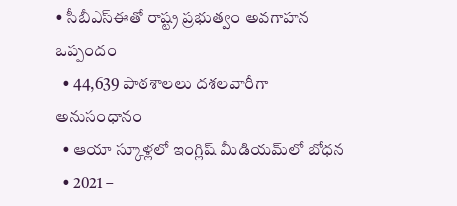• సీబీఎస్‌ఈతో రాష్ట్ర ప్రభుత్వం అవగాహన ఒప్పందం
  • 44,639 పాఠశాలలు దశలవారీగా అనుసంధానం
  • ఆయా స్కూళ్లలో ఇంగ్లిష్‌ మీడియమ్‌లో బోధన
  • 2021 –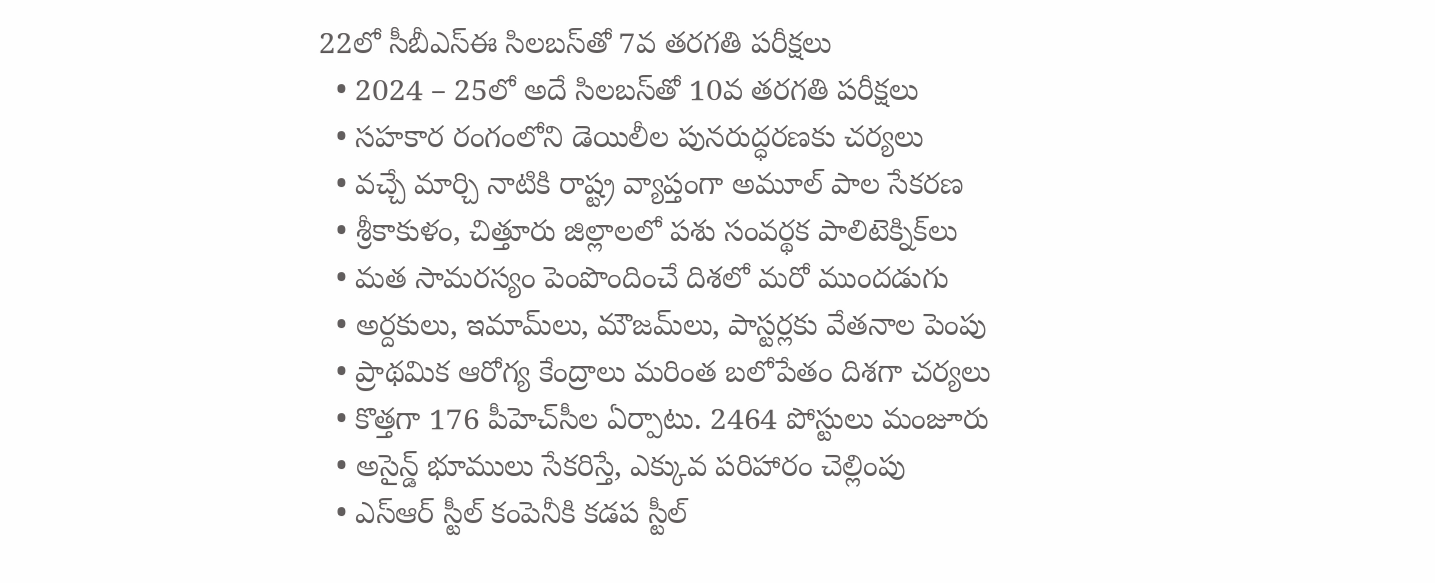22లో సీబీఎస్‌ఈ సిలబస్‌తో 7వ తరగతి పరీక్షలు
  • 2024 – 25లో అదే సిలబస్‌తో 10వ తరగతి పరీక్షలు
  • సహకార రంగంలోని డెయిలీల పునరుద్ధరణకు చర్యలు
  • వచ్చే మార్చి నాటికి రాష్ట్ర వ్యాప్తంగా అమూల్‌ పాల సేకరణ
  • శ్రీకాకుళం, చిత్తూరు జిల్లాలలో పశు సంవర్థక పాలిటెక్నిక్‌లు
  • మత సామరస్యం పెంపొందించే దిశలో మరో ముందడుగు
  • అర్దకులు, ఇమామ్‌లు, మౌజమ్‌లు, పాస్టర్లకు వేతనాల పెంపు
  • ప్రాథమిక ఆరోగ్య కేంద్రాలు మరింత బలోపేతం దిశగా చర్యలు
  • కొత్తగా 176 పీహెచ్‌సీల ఏర్పాటు. 2464 పోస్టులు మంజూరు
  • అసైన్డ్‌ భూములు సేకరిస్తే, ఎక్కువ పరిహారం చెల్లింపు
  • ఎస్‌ఆర్‌ స్టీల్‌ కంపెనీకి కడప స్టీల్‌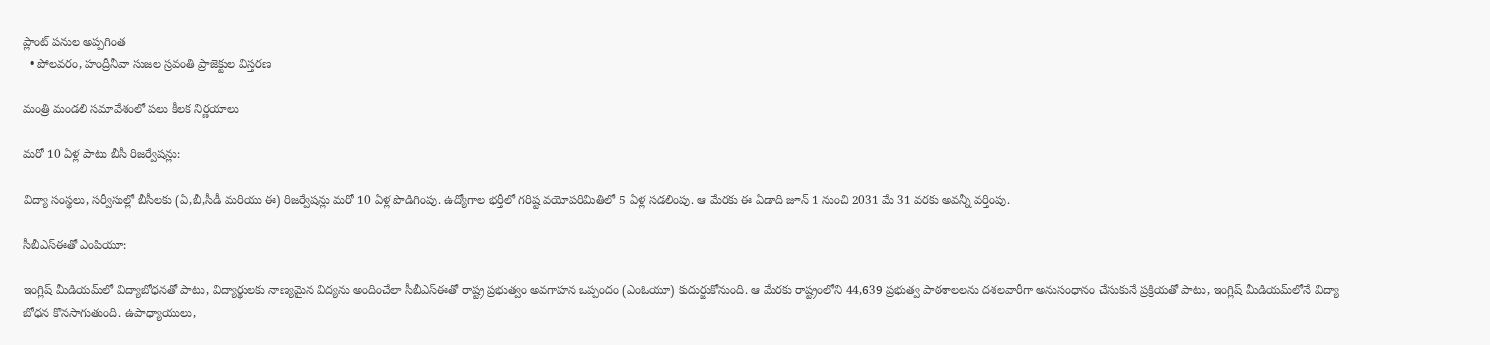ప్లాంట్‌ పనుల అప్పగింత
  • పోలవరం, హంద్రీనీవా సుజల స్రవంతి ప్రాజెక్టుల విస్తరణ

మంత్రి మండలి సమావేశంలో పలు కీలక నిర్ణయాలు

మరో 10 ఏళ్ల పాటు బీసీ రిజర్వేషన్లు:

విద్యా సంస్థలు, సర్వీసుల్లో బీసీలకు (ఏ,బీ,సీడీ మరియు ఈ) రిజర్వేషన్లు మరో 10 ఏళ్ల పొడిగింపు. ఉద్యోగాల భర్తీలో గరిష్ట వయోపరిమితిలో 5 ఏళ్ల సడలింపు. ఆ మేరకు ఈ ఏడాది జూన్‌ 1 నుంచి 2031 మే 31 వరకు అవన్నీ వర్తింపు.

సీబీఎస్‌ఈతో ఎంపియూ:

ఇంగ్లిష్‌ మీడియమ్‌లో విద్యాబోధనతో పాటు, విద్యార్థులకు నాణ్యమైన విద్యను అందించేలా సీబీఎస్‌ఈతో రాష్ట్ర ప్రభుత్వం అవగాహన ఒప్పందం (ఎంఓయూ) కుదుర్జుకోనుంది. ఆ మేరకు రాష్ట్రంలోని 44,639 ప్రభుత్వ పాఠశాలలను దశలవారీగా అనుసంధానం చేసుకునే ప్రక్రియతో పాటు, ఇంగ్లిష్‌ మీడియమ్‌లోనే విద్యా బోధన కొనసాగుతుంది. ఉపాధ్యాయులు,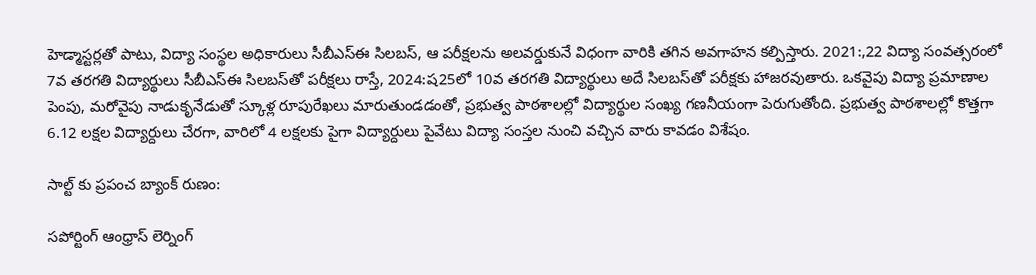హెడ్మాస్టర్లతో పాటు, విద్యా సంస్థల అధికారులు సీబీఎస్‌ఈ సిలబస్‌, ఆ పరీక్షలను అలవర్డుకునే విధంగా వారికి తగిన అవగాహన కల్పిస్తారు. 2021:,22 విద్యా సంవత్సరంలో 7వ తరగతి విద్యార్థులు సీబీఎస్‌ఈ సిలబస్‌తో పరీక్షలు రాస్తే, 2024:ష25లో 10వ తరగతి విద్యార్థులు అదే సిలబస్‌తో పరీక్షకు హాజరవుతారు. ఒకవైపు విద్యా ప్రమాణాల పెంపు, మరోవైపు నాడుకృనేడుతో స్కూళ్ల రూపురేఖలు మారుతుండడంతో, ప్రభుత్వ పాఠశాలల్లో విద్యార్థుల సంఖ్య గణనీయంగా పెరుగుతోంది. ప్రభుత్వ పాఠశాలల్లో కొత్తగా 6.12 లక్షల విద్యార్దులు చేరగా, వారిలో 4 లక్షలకు పైగా విద్యార్దులు పైవేటు విద్యా సంస్తల నుంచి వచ్చిన వారు కావడం విశేషం.

సాల్ట్‌ కు ప్రపంచ బ్యాంక్‌ రుణం:

సపోర్టింగ్‌ ఆంధ్రాస్‌ లెర్నింగ్‌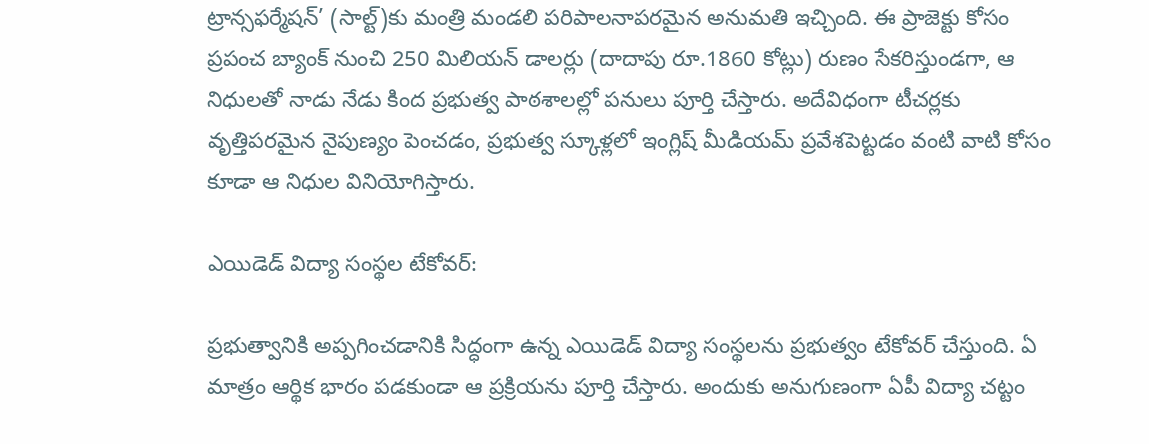ట్రాన్సఫర్మేషన్‌’ (సాల్ట్‌)కు మంత్రి మండలి పరిపాలనాపరమైన అనుమతి ఇచ్చింది. ఈ ప్రాజెక్టు కోసం ప్రపంచ బ్యాంక్‌ నుంచి 250 మిలియన్‌ డాలర్లు (దాదాపు రూ.1860 కోట్లు) రుణం సేకరిస్తుండగా, ఆ నిధులతో నాడు నేడు కింద ప్రభుత్వ పాఠశాలల్లో పనులు పూర్తి చేస్తారు. అదేవిధంగా టీచర్లకు వృత్తిపరమైన నైపుణ్యం పెంచడం, ప్రభుత్వ స్కూళ్లలో ఇంగ్లిష్‌ మీడియమ్‌ ప్రవేశపెట్టడం వంటి వాటి కోసం కూడా ఆ నిధుల వినియోగిస్తారు.

ఎయిడెడ్‌ విద్యా సంస్థల టేకోవర్‌:

ప్రభుత్వానికి అప్పగించడానికి సిద్ధంగా ఉన్న ఎయిడెడ్‌ విద్యా సంస్థలను ప్రభుత్వం టేకోవర్‌ చేస్తుంది. ఏ మాత్రం ఆర్థిక భారం పడకుండా ఆ ప్రక్రియను పూర్తి చేస్తారు. అందుకు అనుగుణంగా ఏపీ విద్యా చట్టం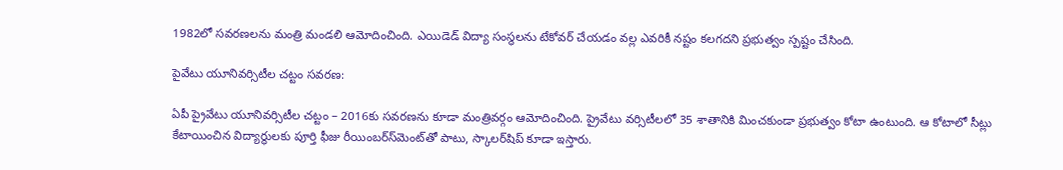1982లో సవరణలను మంత్రి మండలి ఆమోదించింది. ఎయిడెడ్‌ విద్యా సంస్థలను టేకోవర్‌ చేయడం వల్ల ఎవరికీ నష్టం కలగదని ప్రభుత్వం స్పష్టం చేసింది.

పైవేటు యూనివర్సిటీల చట్టం సవరణ:

ఏపీ ప్రైవేటు యూనివర్సిటీల చట్టం – 2016కు సవరణను కూడా మంత్రివర్గం ఆమోదించింది. ప్రైవేటు వర్సిటీలలో 35 శాతానికి మించకుండా ప్రభుత్వం కోటా ఉంటుంది. ఆ కోటాలో సీట్లు కేటాయించిన విద్యార్థులకు పూర్తి ఫీజు రీయింబర్‌స్‌మెంట్‌తో పాటు, స్కాలర్‌షిప్‌ కూడా ఇస్తారు.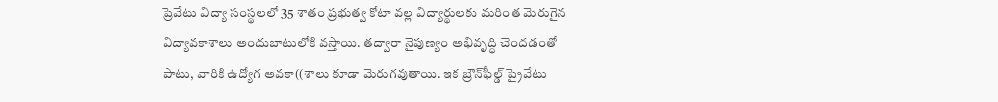ప్రెవేటు విద్యా సంస్థలలో 35 శాతం ప్రభుత్వ కోటా వల్ల విద్యార్థులకు మరింత మెరుగైన విద్యావకాశాలు అందుబాటులోకి వస్తాయి. తద్వారా నైపుణ్యం అభివృద్ధి చెందడంతో పాటు, వారికి ఉద్యోగ అవకా((శాలు కూడా మెరుగవుతాయి. ఇక బ్రౌన్‌ఫీల్డ్‌ ప్రైవేటు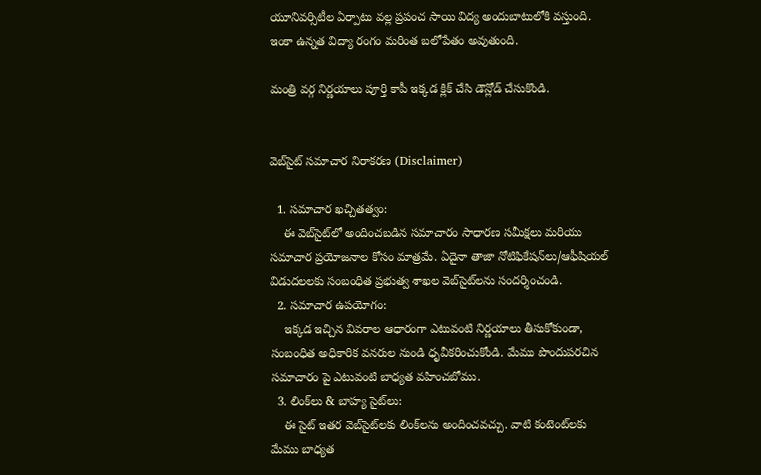యూనివర్సిటీల ఏర్పాటు వల్ల ప్రపంచ సాయి విద్య అందుబాటులోకి వస్తుంది. ఇంకా ఉన్నత విద్యా రంగం మరింత బలోపేతం అవుతుంది.

మంత్రి వర్గ నిర్ణయాలు పూర్తి కాపీ ఇక్కడ క్లిక్ చేసి డౌన్లోడ్ చేసుకొండి.


వెబ్‌సైట్ సమాచార నిరాకరణ (Disclaimer)

  1. సమాచార ఖచ్చితత్వం:
    ఈ వెబ్‌సైట్‌లో అందించబడిన సమాచారం సాధారణ సమీక్షలు మరియు సమాచార ప్రయోజనాల కోసం మాత్రమే. ఏదైనా తాజా నోటిఫికేషన్‌లు/ఆఫీషియల్ విడుదలలకు సంబంధిత ప్రభుత్వ శాఖల వెబ్‌సైట్‌లను సందర్శించండి.
  2. సమాచార ఉపయోగం:
    ఇక్కడ ఇచ్చిన వివరాల ఆధారంగా ఎటువంటి నిర్ణయాలు తీసుకోకుండా, సంబంధిత అధికారిక వనరుల నుండి ధృవీకరించుకోండి. మేము పొందుపరచిన సమాచారం పై ఎటువంటి బాధ్యత వహించబోము.
  3. లింక్‌లు & బాహ్య సైట్‌లు:
    ఈ సైట్ ఇతర వెబ్‌సైట్‌లకు లింక్‌లను అందించవచ్చు. వాటి కంటెంట్‌లకు మేము బాధ్యత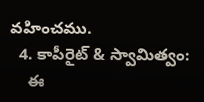వహించము.
  4. కాపీరైట్ & స్వామిత్వం:
    ఈ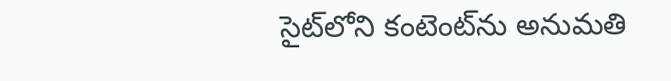సైట్‌లోని కంటెంట్‌ను అనుమతి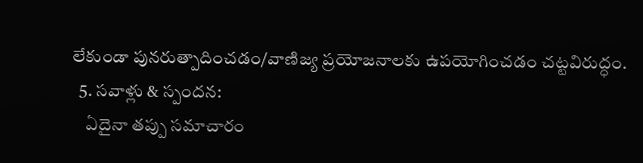లేకుండా పునరుత్పాదించడం/వాణిజ్య ప్రయోజనాలకు ఉపయోగించడం చట్టవిరుద్ధం.
  5. సవాళ్లు & స్పందన:
    ఏదైనా తప్పు సమాచారం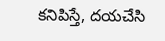కనిపిస్తే, దయచేసి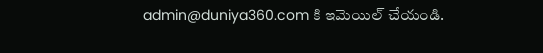admin@duniya360.com కి ఇమెయిల్ చేయండి.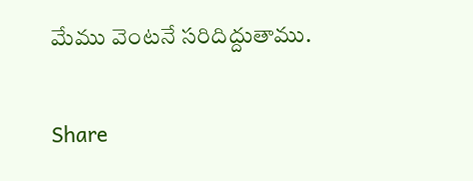మేము వెంటనే సరిదిద్దుతాము.

Share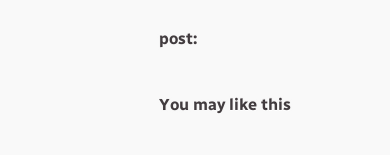post:

You may like this